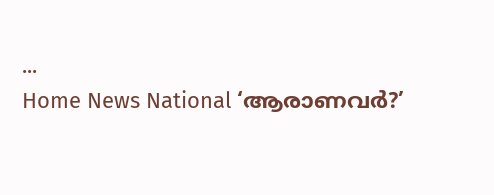...
Home News National ‘ആരാണവർ?’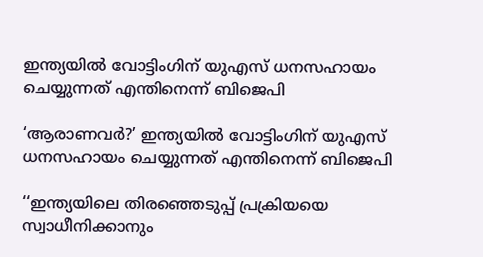ഇന്ത്യയില്‍ വോട്ടിംഗിന് യുഎസ് ധനസഹായം ചെയ്യുന്നത് എന്തിനെന്ന് ബിജെപി

‘ആരാണവർ?’ ഇന്ത്യയില്‍ വോട്ടിംഗിന് യുഎസ് ധനസഹായം ചെയ്യുന്നത് എന്തിനെന്ന് ബിജെപി

‘‘ഇന്ത്യയിലെ തിരഞ്ഞെടുപ്പ് പ്രക്രിയയെ സ്വാധീനിക്കാനും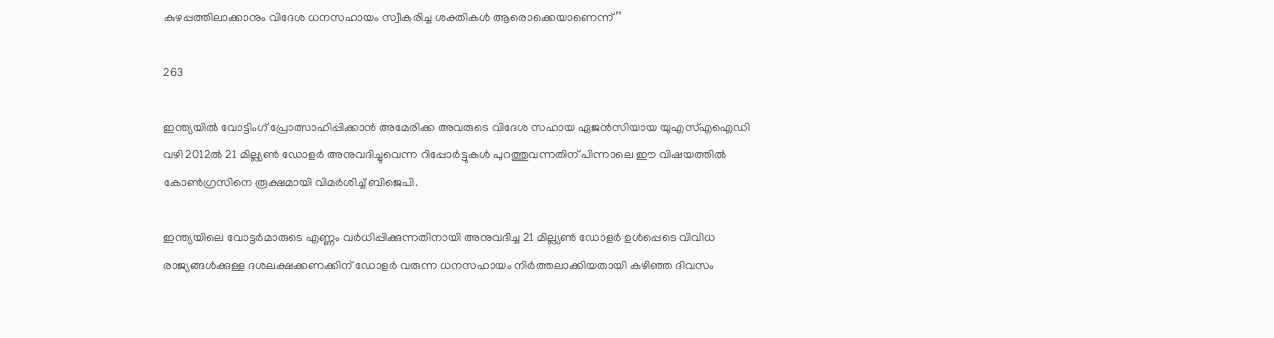കുഴപ്പത്തിലാക്കാനും വിദേശ ധനസഹായം സ്വീകരിച്ച ശക്തികള്‍ ആരൊക്കെയാണെന്ന്’’

263

ഇന്ത്യയിൽ വോട്ടിംഗ് പ്രോത്സാഹിപ്പിക്കാൻ അമേരിക്ക അവരുടെ വിദേശ സഹായ ഏജന്‍സിയായ യുഎസ്എഐഡി വഴി 2012ല്‍ 21 മില്ല്യണ്‍ ഡോളര്‍ അനുവദിച്ചുവെന്ന റിപ്പോര്‍ട്ടുകള്‍ പുറത്തുവന്നതിന് പിന്നാലെ ഈ വിഷയത്തില്‍ കോണ്‍ഗ്രസിനെ രൂക്ഷമായി വിമര്‍ശിച്ച് ബിജെപി.

ഇന്ത്യയിലെ വോട്ടര്‍മാരുടെ എണ്ണം വര്‍ധിപ്പിക്കുന്നതിനായി അനുവദിച്ച 21 മില്ല്യണ്‍ ഡോളര്‍ ഉള്‍പ്പെടെ വിവിധ രാജ്യങ്ങള്‍ക്കുള്ള ദശലക്ഷക്കണക്കിന് ഡോളര്‍ വരുന്ന ധനസഹായം നിര്‍ത്തലാക്കിയതായി കഴിഞ്ഞ ദിവസം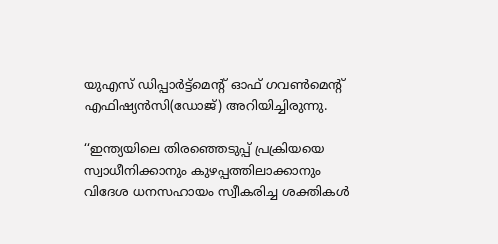യുഎസ് ഡിപ്പാര്‍ട്ട്‌മെന്റ് ഓഫ് ഗവണ്‍മെന്റ് എഫിഷ്യന്‍സി(ഡോജ്) അറിയിച്ചിരുന്നു.

‘‘ഇന്ത്യയിലെ തിരഞ്ഞെടുപ്പ് പ്രക്രിയയെ സ്വാധീനിക്കാനും കുഴപ്പത്തിലാക്കാനും വിദേശ ധനസഹായം സ്വീകരിച്ച ശക്തികള്‍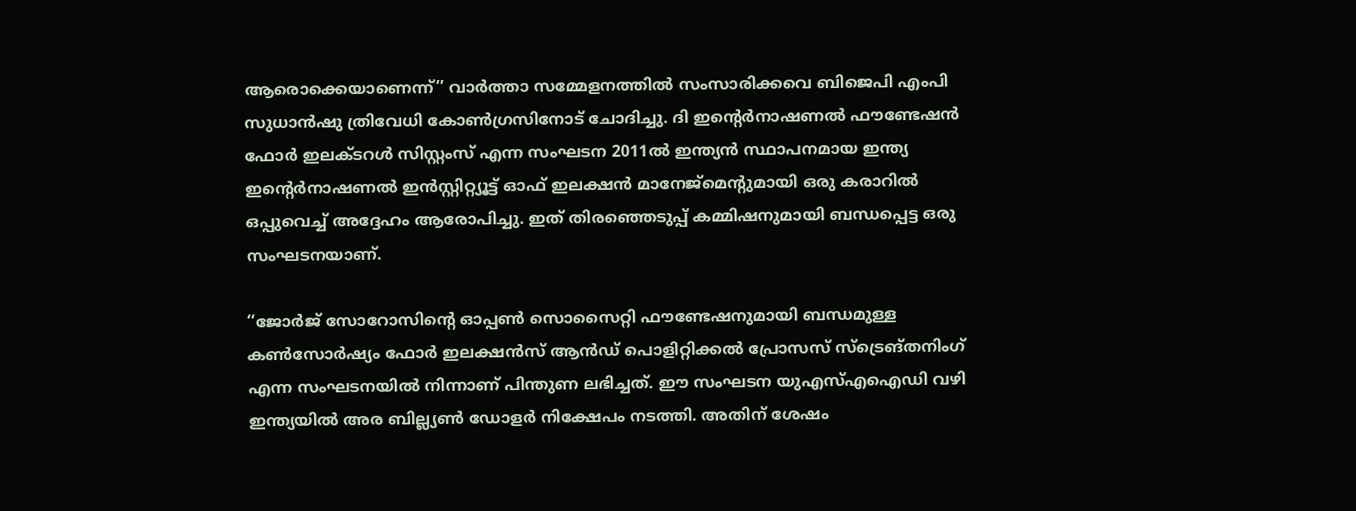ആരൊക്കെയാണെന്ന്’’ വാർത്താ സമ്മേളനത്തില്‍ സംസാരിക്കവെ ബിജെപി എംപി സുധാന്‍ഷു ത്രിവേധി കോണ്‍ഗ്രസിനോട് ചോദിച്ചു. ദി ഇൻ്റെര്‍നാഷണല്‍ ഫൗണ്ടേഷന്‍ ഫോര്‍ ഇലക്ടറള്‍ സിസ്റ്റംസ് എന്ന സംഘടന 2011ല്‍ ഇന്ത്യന്‍ സ്ഥാപനമായ ഇന്ത്യ ഇൻ്റെര്‍നാഷണല്‍ ഇന്‍സ്റ്റിറ്റ്യൂട്ട് ഓഫ് ഇലക്ഷന്‍ മാനേജ്‌മെന്റുമായി ഒരു കരാറില്‍ ഒപ്പുവെച്ച് അദ്ദേഹം ആരോപിച്ചു. ഇത് തിരഞ്ഞെടുപ്പ് കമ്മിഷനുമായി ബന്ധപ്പെട്ട ഒരു സംഘടനയാണ്.

‘‘ജോര്‍ജ് സോറോസിൻ്റെ ഓപ്പണ്‍ സൊസൈറ്റി ഫൗണ്ടേഷനുമായി ബന്ധമുള്ള കണ്‍സോര്‍ഷ്യം ഫോര്‍ ഇലക്ഷന്‍സ് ആന്‍ഡ് പൊളിറ്റിക്കല്‍ പ്രോസസ് സ്ട്രെങ്തനിംഗ് എന്ന സംഘടനയില്‍ നിന്നാണ് പിന്തുണ ലഭിച്ചത്. ഈ സംഘടന യുഎസ്എഐഡി വഴി ഇന്ത്യയില്‍ അര ബില്ല്യണ്‍ ഡോളര്‍ നിക്ഷേപം നടത്തി. അതിന് ശേഷം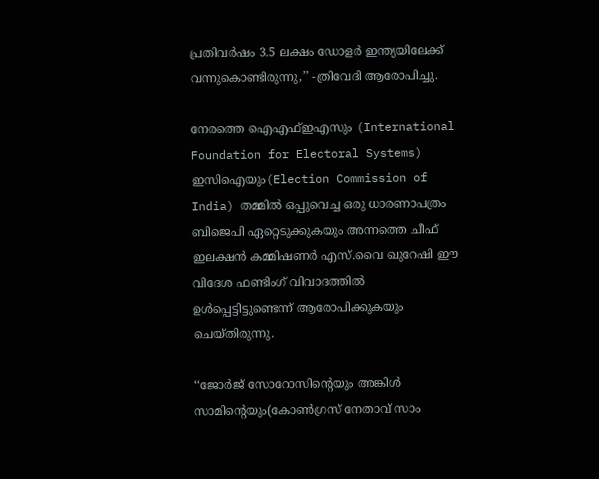പ്രതിവര്‍ഷം 3.5 ലക്ഷം ഡോളര്‍ ഇന്ത്യയിലേക്ക് വന്നുകൊണ്ടിരുന്നു,’’ -ത്രിവേദി ആരോപിച്ചു.

നേരത്തെ ഐഎഫ്ഇഎസും (International Foundation for Electoral Systems) ഇസിഐയും(Election Commission of India) തമ്മില്‍ ഒപ്പുവെച്ച ഒരു ധാരണാപത്രം ബിജെപി ഏറ്റെടുക്കുകയും അന്നത്തെ ചീഫ് ഇലക്ഷന്‍ കമ്മിഷണര്‍ എസ്.വൈ ഖുറേഷി ഈ വിദേശ ഫണ്ടിംഗ് വിവാദത്തില്‍ ഉള്‍പ്പെട്ടിട്ടുണ്ടെന്ന് ആരോപിക്കുകയും ചെയ്‌തിരുന്നു.

‘‘ജോര്‍ജ് സോറോസിൻ്റെയും അങ്കിള്‍ സാമിൻ്റെയും(കോണ്‍ഗ്രസ് നേതാവ് സാം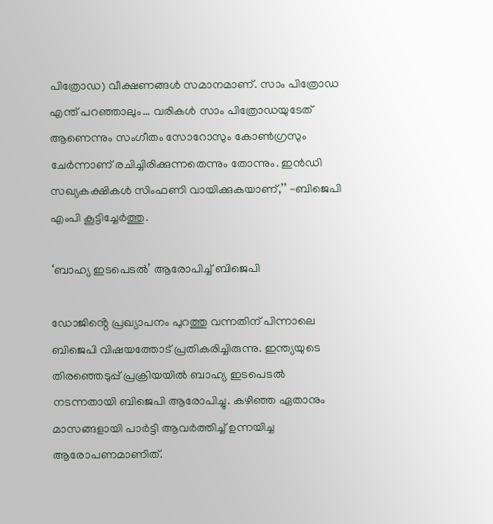പിത്രോഡ) വീക്ഷണങ്ങള്‍ സമാനമാണ്. സാം പിത്രോഡ എന്ത് പറഞ്ഞാലും… വരികള്‍ സാം പിത്രോഡയുടേത് ആണെന്നും സംഗീതം സോറോസും കോണ്‍ഗ്രസും ചേര്‍ന്നാണ് രചിച്ചിരിക്കുന്നതെന്നും തോന്നും. ഇന്‍ഡി സഖ്യകക്ഷികള്‍ സിംഫണി വായിക്കുകയാണ്,’’ -ബിജെപി എംപി കൂട്ടിച്ചേര്‍ത്തു.

‘ബാഹ്യ ഇടപെടല്‍’ ആരോപിച്ച് ബിജെപി

ഡോജിൻ്റെ പ്രഖ്യാപനം പുറത്തു വന്നതിന് പിന്നാലെ ബിജെപി വിഷയത്തോട് പ്രതികരിച്ചിരുന്നു. ഇന്ത്യയുടെ തിരഞ്ഞെടുപ്പ് പ്രക്രിയയില്‍ ബാഹ്യ ഇടപെടല്‍ നടന്നതായി ബിജെപി ആരോപിച്ചു. കഴിഞ്ഞ ഏതാനും മാസങ്ങളായി പാര്‍ട്ടി ആവര്‍ത്തിച്ച് ഉന്നയിച്ച ആരോപണമാണിത്.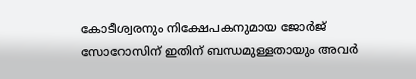കോടീശ്വരനും നിക്ഷേപകനുമായ ജോര്‍ജ് സോറോസിന് ഇതിന് ബന്ധമുള്ളതായും അവര്‍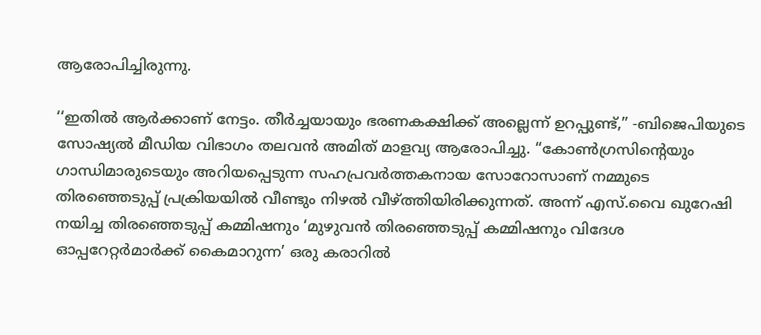ആരോപിച്ചിരുന്നു.

‘‘ഇതില്‍ ആര്‍ക്കാണ് നേട്ടം. തീര്‍ച്ചയായും ഭരണകക്ഷിക്ക് അല്ലെന്ന് ഉറപ്പുണ്ട്,’’ -ബിജെപിയുടെ സോഷ്യല്‍ മീഡിയ വിഭാഗം തലവന്‍ അമിത് മാളവ്യ ആരോപിച്ചു. ‘‘കോണ്‍ഗ്രസിൻ്റെയും ഗാന്ധിമാരുടെയും അറിയപ്പെടുന്ന സഹപ്രവര്‍ത്തകനായ സോറോസാണ് നമ്മുടെ തിരഞ്ഞെടുപ്പ് പ്രക്രിയയില്‍ വീണ്ടും നിഴല്‍ വീഴ്ത്തിയിരിക്കുന്നത്. അന്ന് എസ്.വൈ ഖുറേഷി നയിച്ച തിരഞ്ഞെടുപ്പ് കമ്മിഷനും ‘മുഴുവന്‍ തിരഞ്ഞെടുപ്പ് കമ്മിഷനും വിദേശ ഓപ്പറേറ്റര്‍മാര്‍ക്ക് കൈമാറുന്ന’ ഒരു കരാറില്‍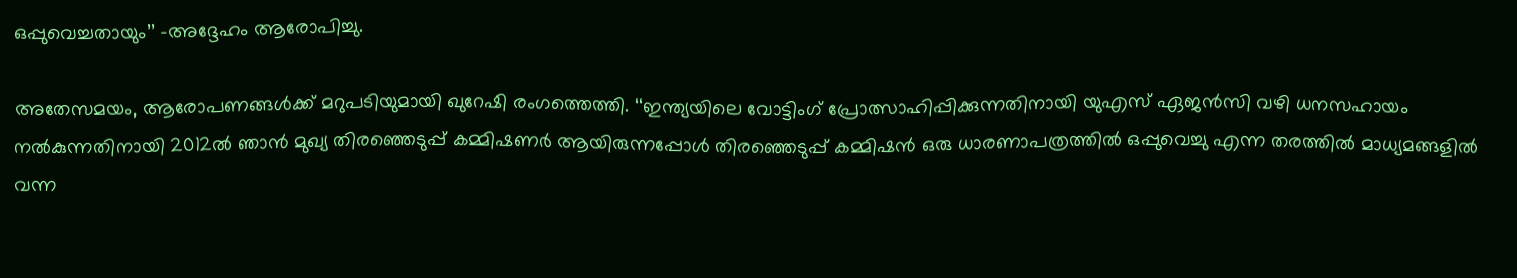ഒപ്പുവെച്ചതായും’’ -അദ്ദേഹം ആരോപിച്ചു.

അതേസമയം, ആരോപണങ്ങള്‍ക്ക് മറുപടിയുമായി ഖുറേഷി രംഗത്തെത്തി. ‘‘ഇന്ത്യയിലെ വോട്ടിംഗ് പ്രോത്സാഹിപ്പിക്കുന്നതിനായി യുഎസ് ഏജന്‍സി വഴി ധനസഹായം നല്‍കുന്നതിനായി 2012ല്‍ ഞാന്‍ മുഖ്യ തിരഞ്ഞെടുപ്പ് കമ്മിഷണര്‍ ആയിരുന്നപ്പോള്‍ തിരഞ്ഞെടുപ്പ് കമ്മിഷന്‍ ഒരു ധാരണാപത്രത്തില്‍ ഒപ്പുവെച്ചു എന്ന തരത്തിൽ മാധ്യമങ്ങളില്‍ വന്ന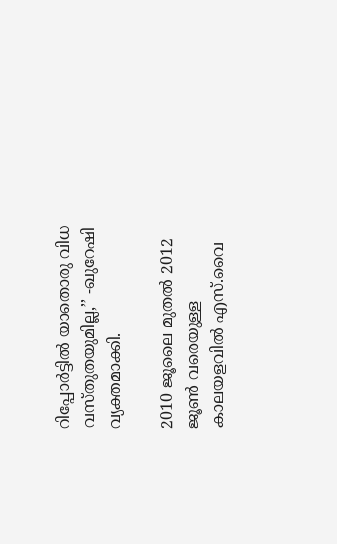റിപ്പോര്‍ട്ടില്‍ യാതൊരു വിധ വസ്‌തുതയുമില്ല,’’ -ഖുറേഷി വ്യക്തമാക്കി.

2010 ജൂലൈ മുതല്‍ 2012 ജൂണ്‍ വരെയുള്ള കാലയളവിൽ എസ്.വൈ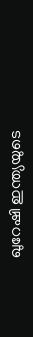ഖുറേഷി ഇന്ത്യയുടെ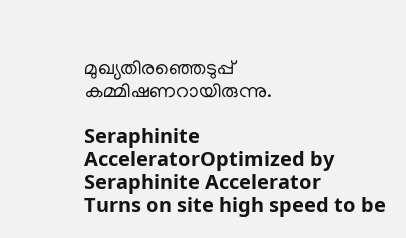മുഖ്യതിരഞ്ഞെടുപ്പ് കമ്മിഷണറായിരുന്നു.

Seraphinite AcceleratorOptimized by Seraphinite Accelerator
Turns on site high speed to be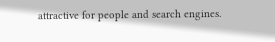attractive for people and search engines.